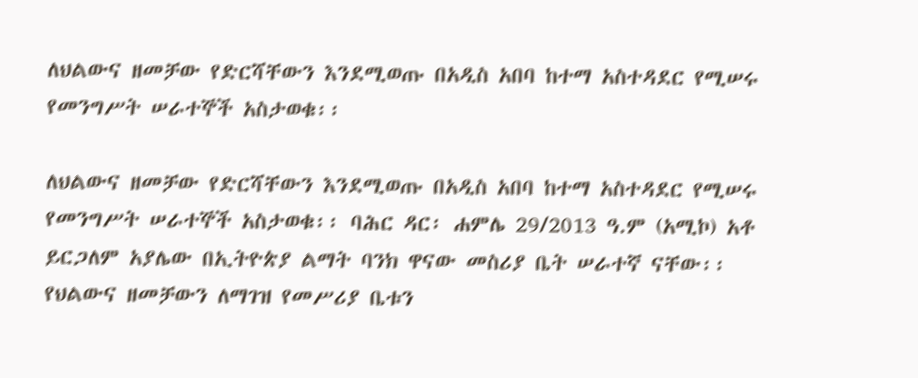ለህልውና ዘመቻው የድርሻቸውን እንደሚወጡ በአዲስ አበባ ከተማ አስተዳደር የሚሠሩ የመንግሥት ሠራተኞች አስታወቁ፡፡

ለህልውና ዘመቻው የድርሻቸውን እንደሚወጡ በአዲስ አበባ ከተማ አስተዳደር የሚሠሩ የመንግሥት ሠራተኞች አስታወቁ፡፡ ባሕር ዳር፡ ሐምሌ 29/2013 ዓ.ም (አሚኮ) አቶ ይርጋለም አያሌው በኢትዮጵያ ልማት ባንክ ዋናው መስሪያ ቤት ሠራተኛ ናቸው፡፡ የህልውና ዘመቻውን ለማገዝ የመሥሪያ ቤቱን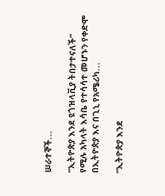ሠራተኞች...

“ኢትዮጵያ እንደ ዩጎዝላቪያ ትበታተናለች” የሚሉ አካላት እሳቤ የተሳሳተ መሆኑን የቀድሞ በኢትዮጵያ እና በጊኒ የአሜሪካ...

“ኢትዮጵያ እንደ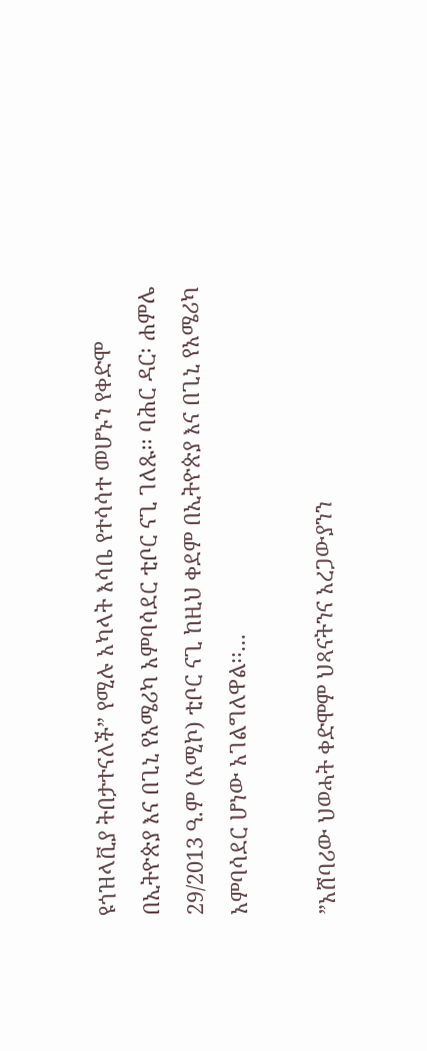ዩጎዝላቪያ ትበታተናለች” የሚሉ አካላት እሳቤ የተሳሳተ መሆኑን የቀድሞ በኢትዮጵያ እና በጊኒ የአሜሪካ አምባሳደር ቲቦር ናጊ ገለጹ፡፡ ባሕር ዳር፡ ሐምሌ 29/2013 ዓ.ም (አሚኮ) ቲቦር ናጊ ከዚህ ቀደም በኢትዮጵያ እና በጊኒ የአሜሪካ አምባሳደር ሆነው አገልግለዋል፡፡...

”አሸባሪው ህወሓት ቀድሞም ህጻናትንና አረጋውያንን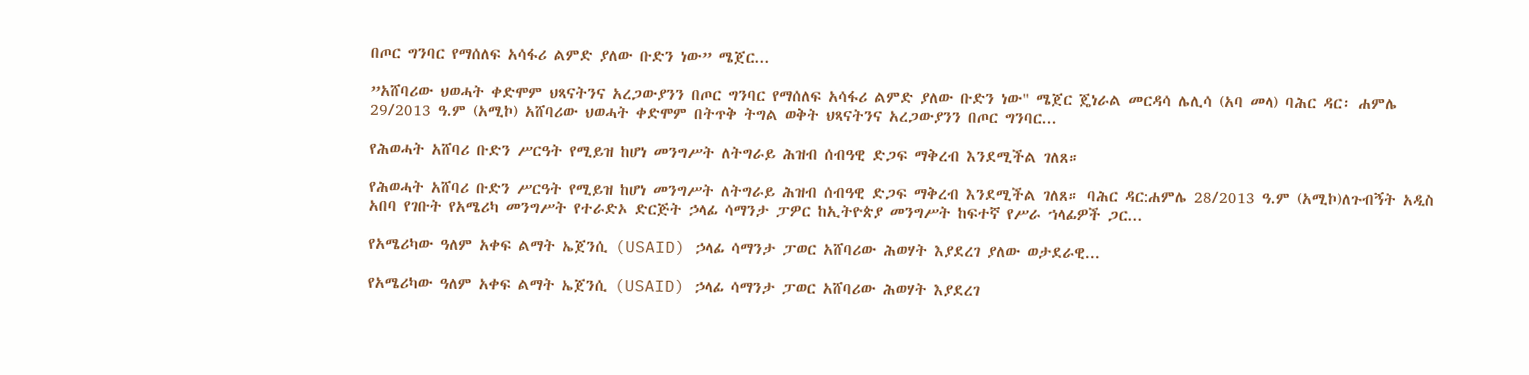በጦር ግንባር የማሰለፍ አሳፋሪ ልምድ ያለው ቡድን ነው” ሜጀር...

”አሸባሪው ህወሓት ቀድሞም ህጻናትንና አረጋውያንን በጦር ግንባር የማሰለፍ አሳፋሪ ልምድ ያለው ቡድን ነው" ሜጀር ጄነራል መርዳሳ ሌሊሳ (አባ መላ) ባሕር ዳር፡ ሐምሌ 29/2013 ዓ.ም (አሚኮ) አሸባሪው ህወሓት ቀድሞም በትጥቅ ትግል ወቅት ህጻናትንና አረጋውያንን በጦር ግንባር...

የሕወሓት አሸባሪ ቡድን ሥርዓት የሚይዝ ከሆነ መንግሥት ለትግራይ ሕዝብ ሰብዓዊ ድጋፍ ማቅረብ እንደሚችል ገለጸ።

የሕወሓት አሸባሪ ቡድን ሥርዓት የሚይዝ ከሆነ መንግሥት ለትግራይ ሕዝብ ሰብዓዊ ድጋፍ ማቅረብ እንደሚችል ገለጸ። ባሕር ዳር:ሐምሌ 28/2013 ዓ.ም (አሚኮ)ለጉብኝት አዲስ አበባ የገቡት የአሜሪካ መንግሥት የተራድኦ ድርጅት ኃላፊ ሳማንታ ፓዎር ከኢትዮጵያ መንግሥት ከፍተኛ የሥራ ኀላፊዎች ጋር...

የአሜሪካው ዓለም አቀፍ ልማት ኤጀንሲ (USAID) ኃላፊ ሳማንታ ፓወር አሸባሪው ሕወሃት እያደረገ ያለው ወታደራዊ...

የአሜሪካው ዓለም አቀፍ ልማት ኤጀንሲ (USAID) ኃላፊ ሳማንታ ፓወር አሸባሪው ሕወሃት እያደረገ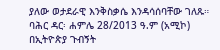ያለው ወታደራዊ እንቅስቃሴ እንዳሳሰባቸው ገለጹ። ባሕር ዳር፡ ሐምሌ 28/2013 ዓ.ም (አሚኮ) በኢትዮጵያ ጉብኝት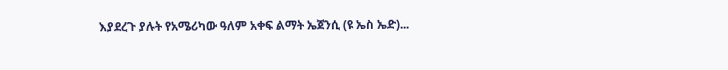እያደረጉ ያሉት የአሜሪካው ዓለም አቀፍ ልማት ኤጀንሲ (ዩ ኤስ ኤድ)...